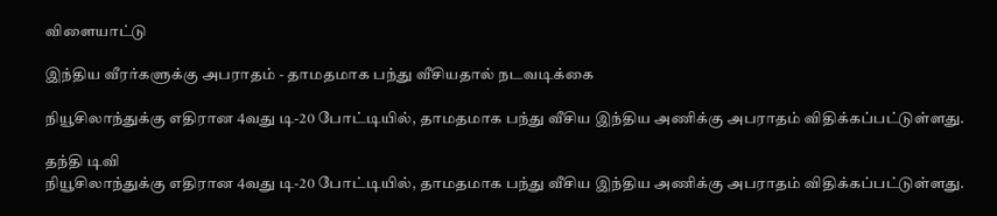விளையாட்டு

இந்திய வீரர்களுக்கு அபராதம் - தாமதமாக பந்து வீசியதால் நடவடிக்கை

நியூசிலாந்துக்கு எதிரான 4வது டி-20 போட்டியில், தாமதமாக பந்து வீசிய இந்திய அணிக்கு அபராதம் விதிக்கப்பட்டுள்ளது.

தந்தி டிவி
நியூசிலாந்துக்கு எதிரான 4வது டி-20 போட்டியில், தாமதமாக பந்து வீசிய இந்திய அணிக்கு அபராதம் விதிக்கப்பட்டுள்ளது.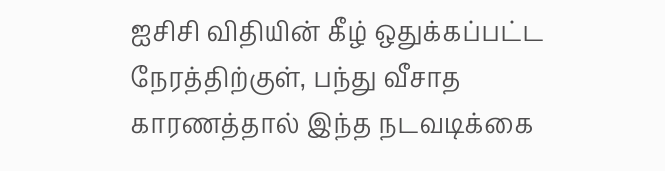ஐசிசி விதியின் கீழ் ஒதுக்கப்பட்ட நேரத்திற்குள், பந்து வீசாத காரணத்தால் இந்த நடவடிக்கை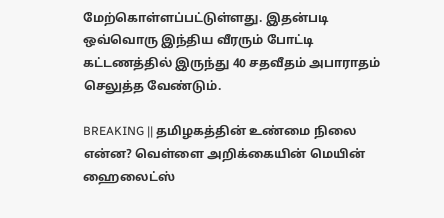மேற்கொள்ளப்பட்டுள்ளது. இதன்படி ஒவ்வொரு இந்திய வீரரும் போட்டி கட்டணத்தில் இருந்து 40 சதவீதம் அபாராதம் செலுத்த வேண்டும்.

BREAKING || தமிழகத்தின் உண்மை நிலை என்ன? வெள்ளை அறிக்கையின் மெயின் ஹைலைட்ஸ்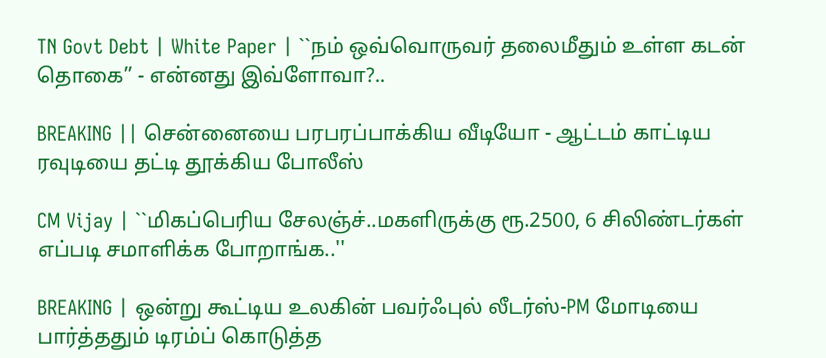TN Govt Debt | White Paper | ``நம் ஒவ்வொருவர் தலைமீதும் உள்ள கடன் தொகை’’ - என்னது இவ்ளோவா?..

BREAKING || சென்னையை பரபரப்பாக்கிய வீடியோ - ஆட்டம் காட்டிய ரவுடியை தட்டி தூக்கிய போலீஸ்

CM Vijay | ``மிகப்பெரிய சேலஞ்ச்..மகளிருக்கு ரூ.2500, 6 சிலிண்டர்கள் எப்படி சமாளிக்க போறாங்க..''

BREAKING | ஒன்று கூட்டிய உலகின் பவர்ஃபுல் லீடர்ஸ்-PM மோடியை பார்த்ததும் டிரம்ப் கொடுத்த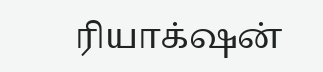ரியாக்‌ஷன்